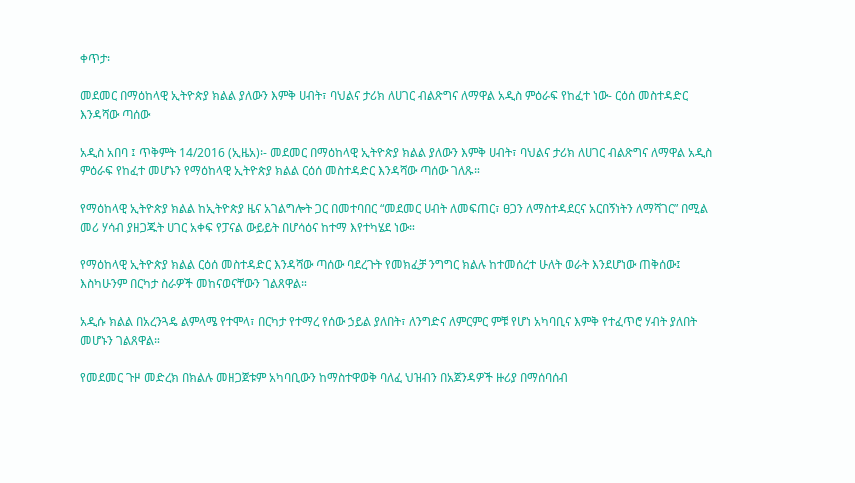ቀጥታ፡

መደመር በማዕከላዊ ኢትዮጵያ ክልል ያለውን እምቅ ሀብት፣ ባህልና ታሪክ ለሀገር ብልጽግና ለማዋል አዲስ ምዕራፍ የከፈተ ነው- ርዕሰ መስተዳድር እንዳሻው ጣሰው

አዲስ አበባ ፤ ጥቅምት 14/2016 (ኢዜአ)፡- መደመር በማዕከላዊ ኢትዮጵያ ክልል ያለውን እምቅ ሀብት፣ ባህልና ታሪክ ለሀገር ብልጽግና ለማዋል አዲስ ምዕራፍ የከፈተ መሆኑን የማዕከላዊ ኢትዮጵያ ክልል ርዕሰ መስተዳድር እንዳሻው ጣሰው ገለጹ።

የማዕከላዊ ኢትዮጵያ ክልል ከኢትዮጵያ ዜና አገልግሎት ጋር በመተባበር “መደመር ሀብት ለመፍጠር፣ ፀጋን ለማስተዳደርና አርበኝነትን ለማሻገር” በሚል መሪ ሃሳብ ያዘጋጁት ሀገር አቀፍ የፓናል ውይይት በሆሳዕና ከተማ እየተካሄደ ነው።

የማዕከላዊ ኢትዮጵያ ክልል ርዕሰ መስተዳድር እንዳሻው ጣሰው ባደረጉት የመክፈቻ ንግግር ክልሉ ከተመሰረተ ሁለት ወራት እንደሆነው ጠቅሰው፤ እስካሁንም በርካታ ስራዎች መከናወናቸውን ገልጸዋል።

አዲሱ ክልል በአረንጓዴ ልምላሜ የተሞላ፣ በርካታ የተማረ የሰው ኃይል ያለበት፣ ለንግድና ለምርምር ምቹ የሆነ አካባቢና እምቅ የተፈጥሮ ሃብት ያለበት መሆኑን ገልጸዋል።

የመደመር ጉዞ መድረክ በክልሉ መዘጋጀቱም አካባቢውን ከማስተዋወቅ ባለፈ ህዝብን በአጀንዳዎች ዙሪያ በማሰባሰብ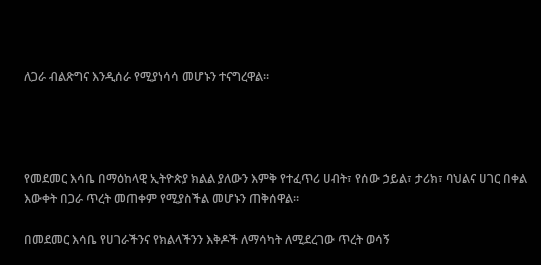ለጋራ ብልጽግና እንዲሰራ የሚያነሳሳ መሆኑን ተናግረዋል።




የመደመር እሳቤ በማዕከላዊ ኢትዮጵያ ክልል ያለውን እምቅ የተፈጥሪ ሀብት፣ የሰው ኃይል፣ ታሪክ፣ ባህልና ሀገር በቀል እውቀት በጋራ ጥረት መጠቀም የሚያስችል መሆኑን ጠቅሰዋል።

በመደመር እሳቤ የሀገራችንና የክልላችንን እቅዶች ለማሳካት ለሚደረገው ጥረት ወሳኝ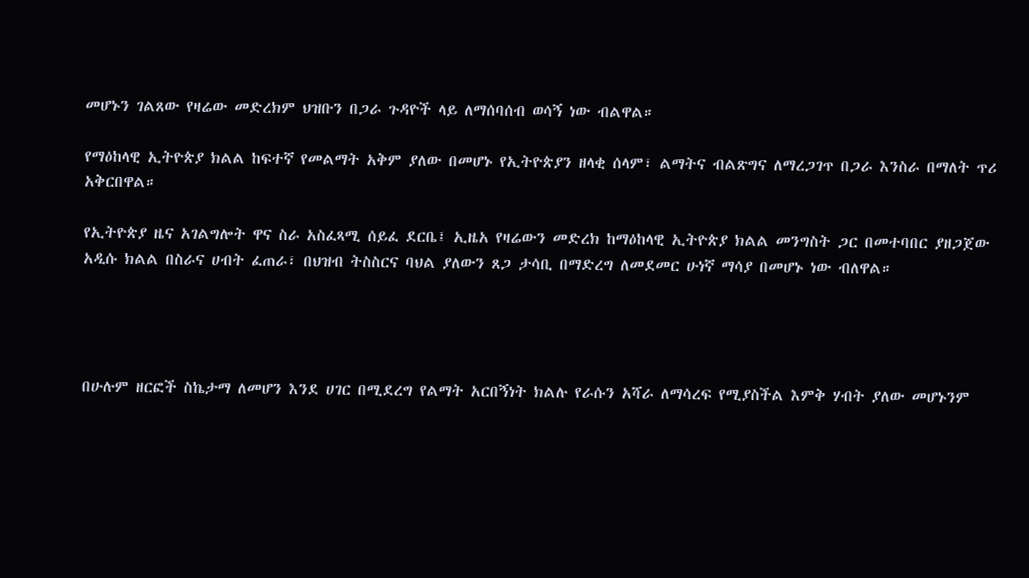መሆኑን ገልጸው የዛሬው መድረክም ህዝቡን በጋራ ጉዳዮች ላይ ለማሰባሰብ ወሳኝ ነው ብልዋል።

የማዕከላዊ ኢትዮጵያ ክልል ከፍተኛ የመልማት አቅም ያለው በመሆኑ የኢትዮጵያን ዘላቂ ሰላም፣ ልማትና ብልጽግና ለማረጋገጥ በጋራ እንስራ በማለት ጥሪ አቅርበዋል።

የኢትዮጵያ ዜና አገልግሎት ዋና ስራ አስፈጻሚ ሰይፈ ደርቤ፤ ኢዜአ የዛሬውን መድረክ ከማዕከላዊ ኢትዮጵያ ክልል መንግስት ጋር በመተባበር ያዘጋጀው አዲሱ ክልል በስራና ሀብት ፈጠራ፣ በህዝብ ትስስርና ባህል ያለውን ጸጋ ታሳቢ በማድረግ ለመደመር ሁነኛ ማሳያ በመሆኑ ነው ብለዋል።




በሁሉም ዘርፎች ስኬታማ ለመሆን እንደ ሀገር በሚደረግ የልማት አርበኝነት ክልሉ የራሱን አሻራ ለማሳረፍ የሚያስችል እምቅ ሃብት ያለው መሆኑንም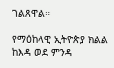ገልጸዋል።

የማዕከላዊ ኢትዮጵያ ክልል ከእዳ ወደ ምንዳ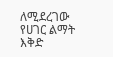ለሚደረገው የሀገር ልማት እቅድ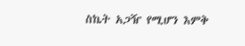ስኬት አጋዥ የሚሆን እምቅ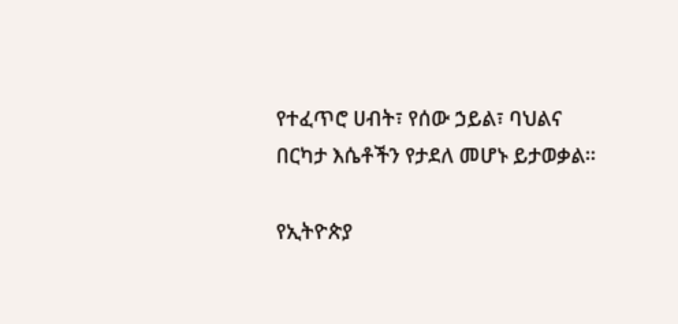የተፈጥሮ ሀብት፣ የሰው ኃይል፣ ባህልና በርካታ እሴቶችን የታደለ መሆኑ ይታወቃል።

የኢትዮጵያ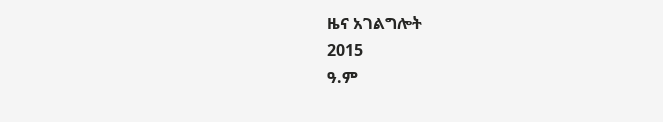ዜና አገልግሎት
2015
ዓ.ም